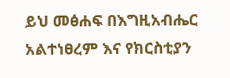ይህ መፅሐፍ በእግዚአብሔር አልተነፀረም እና የክርስቲያን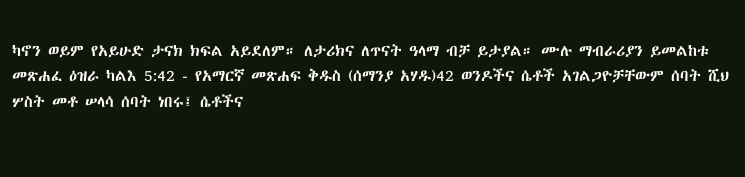ካኖን ወይም የአይሁድ ታናክ ክፍል አይደለም። ለታሪክና ለጥናት ዓላማ ብቻ ይታያል። ሙሉ ማብራሪያን ይመልከቱ መጽሐፈ ዕዝራ ካልእ 5:42 - የአማርኛ መጽሐፍ ቅዱስ (ሰማንያ አሃዱ)42 ወንዶችና ሴቶች አገልጋዮቻቸውም ሰባት ሺህ ሦስት መቶ ሠላሳ ሰባት ነበሩ፤ ሴቶችና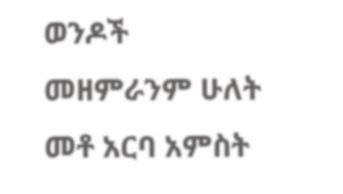ወንዶች መዘምራንም ሁለት መቶ አርባ አምስት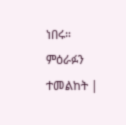ነበሩ። ምዕራፉን ተመልከት |